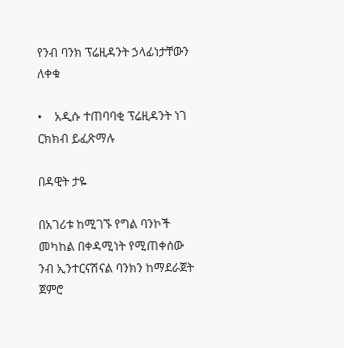የንብ ባንክ ፕሬዚዳንት ኃላፊነታቸውን ለቀቁ

•    አዲሱ ተጠባባቂ ፕሬዚዳንት ነገ ርክክብ ይፈጽማሉ

በዳዊት ታዬ

በአገሪቱ ከሚገኙ የግል ባንኮች መካከል በቀዳሚነት የሚጠቀሰው ንብ ኢንተርናሽናል ባንክን ከማደራጀት ጀምሮ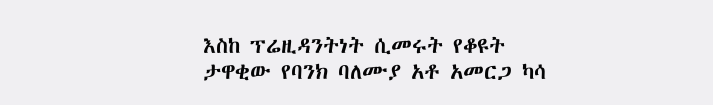እስከ ፕሬዚዳንትነት ሲመሩት የቆዩት ታዋቂው የባንክ ባለሙያ አቶ አመርጋ ካሳ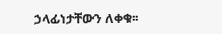ኃላፊነታቸውን ለቀቁ፡፡